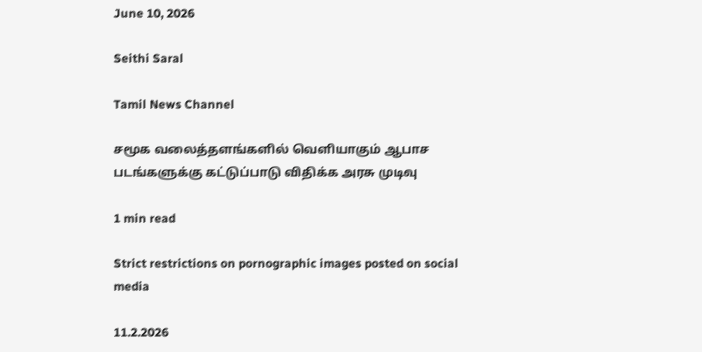June 10, 2026

Seithi Saral

Tamil News Channel

சமூக வலைத்தளங்களில் வெளியாகும் ஆபாச படங்களுக்கு கட்டுப்பாடு விதிக்க அரசு முடிவு

1 min read

Strict restrictions on pornographic images posted on social media

11.2.2026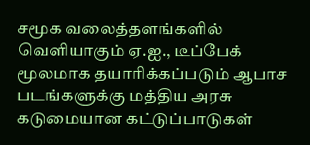சமூக வலைத்தளங்களில் வெளியாகும் ஏ.ஐ., டீப்பேக் மூலமாக தயாரிக்கப்படும் ஆபாச படங்களுக்கு மத்திய அரசு கடுமையான கட்டுப்பாடுகள்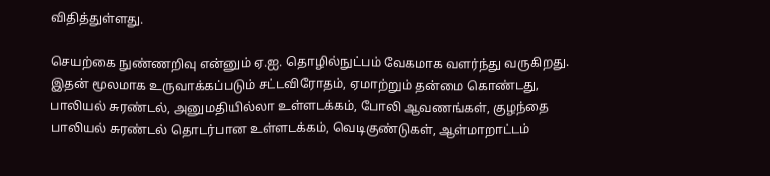விதித்துள்ளது.

செயற்கை நுண்ணறிவு என்னும் ஏ.ஐ. தொழில்நுட்பம் வேகமாக வளர்ந்து வருகிறது. இதன் மூலமாக உருவாக்கப்படும் சட்டவிரோதம், ஏமாற்றும் தன்மை கொண்டது, பாலியல் சுரண்டல், அனுமதியில்லா உள்ளடக்கம், போலி ஆவணங்கள், குழந்தை பாலியல் சுரண்டல் தொடர்பான உள்ளடக்கம், வெடிகுண்டுகள், ஆள்மாறாட்டம்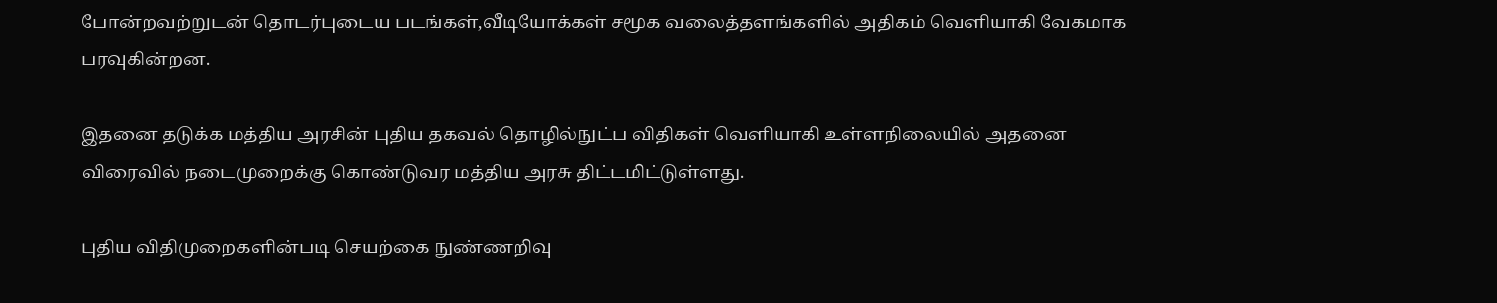போன்றவற்றுடன் தொடர்புடைய படங்கள்,வீடியோக்கள் சமூக வலைத்தளங்களில் அதிகம் வெளியாகி வேகமாக பரவுகின்றன.

இதனை தடுக்க மத்திய அரசின் புதிய தகவல் தொழில்நுட்ப விதிகள் வெளியாகி உள்ளநிலையில் அதனை விரைவில் நடைமுறைக்கு கொண்டுவர மத்திய அரசு திட்டமிட்டுள்ளது.

புதிய விதிமுறைகளின்படி செயற்கை நுண்ணறிவு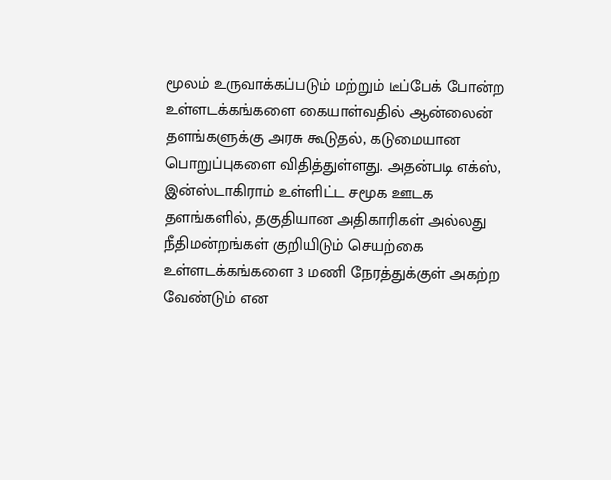மூலம் உருவாக்கப்படும் மற்றும் டீப்பேக் போன்ற உள்ளடக்கங்களை கையாள்வதில் ஆன்லைன் தளங்களுக்கு அரசு கூடுதல், கடுமையான பொறுப்புகளை விதித்துள்ளது. அதன்படி எக்ஸ், இன்ஸ்டாகிராம் உள்ளிட்ட சமூக ஊடக தளங்களில், தகுதியான அதிகாரிகள் அல்லது நீதிமன்றங்கள் குறியிடும் செயற்கை உள்ளடக்கங்களை 3 மணி நேரத்துக்குள் அகற்ற வேண்டும் என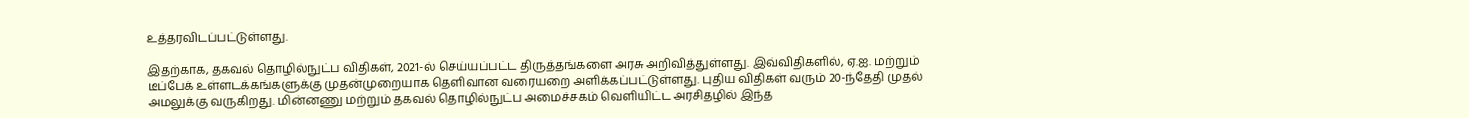உத்தரவிடப்பட்டுள்ளது.

இதற்காக, தகவல் தொழில்நுட்ப விதிகள், 2021-ல் செய்யப்பட்ட திருத்தங்களை அரசு அறிவித்துள்ளது. இவ்விதிகளில், ஏ.ஐ. மற்றும் டீப்பேக் உள்ளடக்கங்களுக்கு முதன்முறையாக தெளிவான வரையறை அளிக்கப்பட்டுள்ளது. புதிய விதிகள் வரும் 20-ந்தேதி முதல் அமலுக்கு வருகிறது. மின்னணு மற்றும் தகவல் தொழில்நுட்ப அமைச்சகம் வெளியிட்ட அரசிதழில் இந்த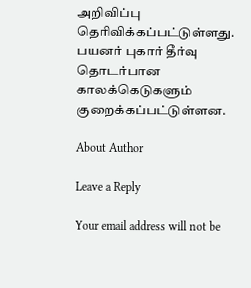அறிவிப்பு தெரிவிக்கப்பட்டுள்ளது. பயனர் புகார் தீர்வு தொடர்பான காலக்கெடுகளும் குறைக்கப்பட்டுள்ளன.

About Author

Leave a Reply

Your email address will not be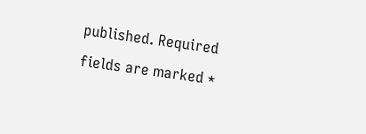published. Required fields are marked *